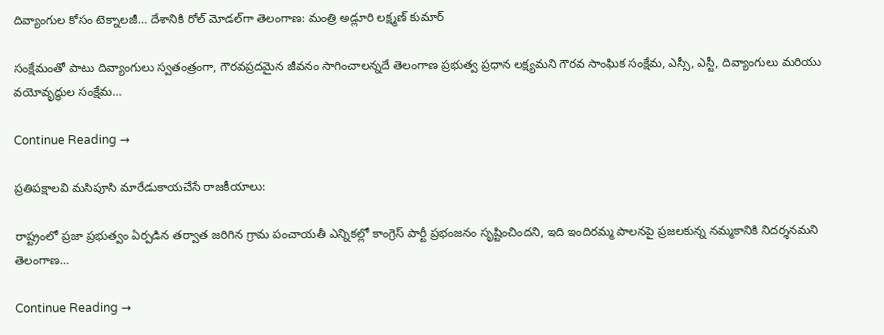దివ్యాంగుల కోసం టెక్నాలజీ… దేశానికి రోల్ మోడల్‌గా తెలంగాణ: మంత్రి అడ్లూరి లక్ష్మణ్ కుమార్

సంక్షేమంతో పాటు దివ్యాంగులు స్వతంత్రంగా, గౌరవప్రదమైన జీవనం సాగించాలన్నదే తెలంగాణ ప్రభుత్వ ప్రధాన లక్ష్యమని గౌరవ సాంఘిక సంక్షేమ, ఎస్సీ, ఎస్టీ, దివ్యాంగులు మరియు వయోవృద్ధుల సంక్షేమ…

Continue Reading →

ప్రతిపక్షాలవి మసిపూసి మారేడుకాయచేసే రాజకీయాలు:

రాష్ట్రంలో ప్రజా ప్రభుత్వం ఏర్పడిన తర్వాత జరిగిన గ్రామ పంచాయతీ ఎన్నికల్లో కాంగ్రెస్ పార్టీ ప్రభంజనం సృష్టించిందని, ఇది ఇందిరమ్మ పాలనపై ప్రజలకున్న నమ్మకానికి నిదర్శనమని తెలంగాణ…

Continue Reading →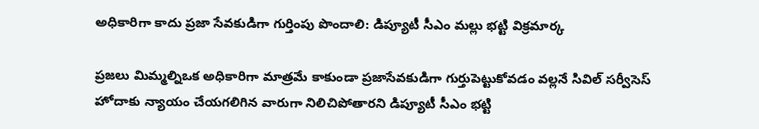అధికారిగా కాదు ప్రజా సేవకుడిగా గుర్తింపు పొందాలి: డిప్యూటీ సీఎం మల్లు భట్టి విక్రమార్క

ప్రజలు మిమ్మల్నిఒక అధికారిగా మాత్రమే కాకుండా ప్రజాసేవకుడిగా గుర్తుపెట్టుకోవ‌డం వ‌ల్ల‌నే సివిల్ స‌ర్వీసెస్ హోదాకు న్యాయం చేయ‌గ‌లిగిన వారుగా నిలిచిపోతార‌ని డిప్యూటీ సీఎం భట్టి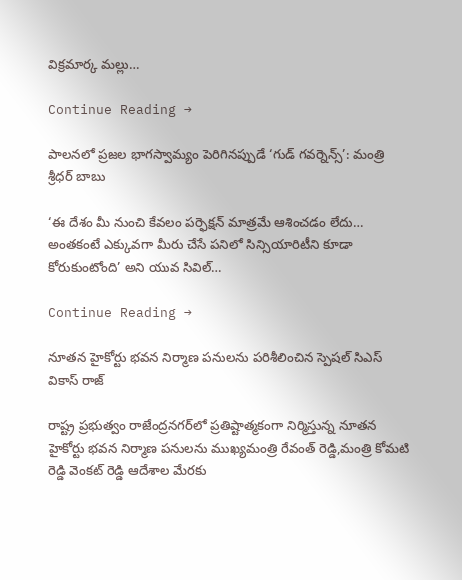విక్రమార్క మల్లు…

Continue Reading →

పాలనలో ప్రజల భాగస్వామ్యం పెరిగినప్పుడే ‘గుడ్ గవర్నెన్స్’: మంత్రి శ్రీధర్ బాబు

‘ఈ దేశం మీ నుంచి కేవలం పర్ఫెక్షన్ మాత్రమే ఆశించడం లేదు… అంతకంటే ఎక్కువగా మీరు చేసే పనిలో సిన్సియారిటీని కూడా కోరుకుంటోంది’ అని యువ సివిల్…

Continue Reading →

నూతన హైకోర్టు భవన నిర్మాణ పనులను పరిశీలించిన స్పెషల్ సిఎస్ వికాస్ రాజ్

రాష్ట్ర ప్రభుత్వం రాజేంద్రనగర్‌లో ప్రతిష్టాత్మకంగా నిర్మిస్తున్న నూతన హైకోర్టు భవన నిర్మాణ పనులను ముఖ్యమంత్రి రేవంత్ రెడ్డి,మంత్రి కోమటి రెడ్డి వెంకట్ రెడ్డి ఆదేశాల మేరకు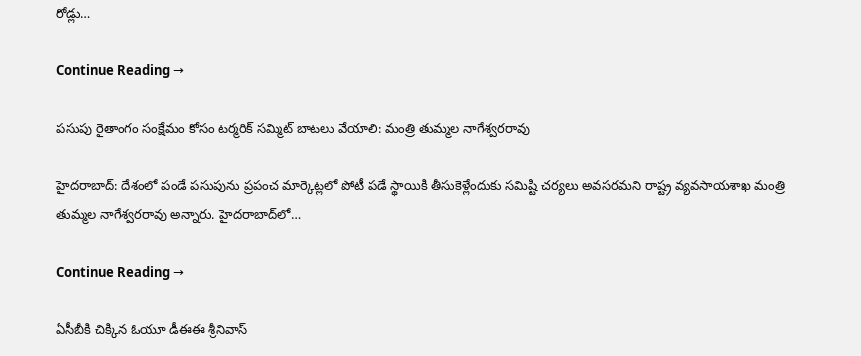రోడ్లు…

Continue Reading →

పసుపు రైతాంగం సంక్షేమం కోసం టర్మరిక్ సమ్మిట్ బాటలు వేయాలి: మంత్రి తుమ్మల నాగేశ్వరరావు

హైదరాబాద్: దేశంలో పండే పసుపును ప్రపంచ మార్కెట్లలో పోటీ పడే స్థాయికి తీసుకెళ్లేందుకు సమిష్టి చర్యలు అవసరమని రాష్ట్ర వ్యవసాయశాఖ మంత్రి తుమ్మల నాగేశ్వరరావు అన్నారు. హైదరాబాద్‌లో…

Continue Reading →

ఏసీబీకి చిక్కిన ఓయూ డీఈఈ శ్రీనివాస్‌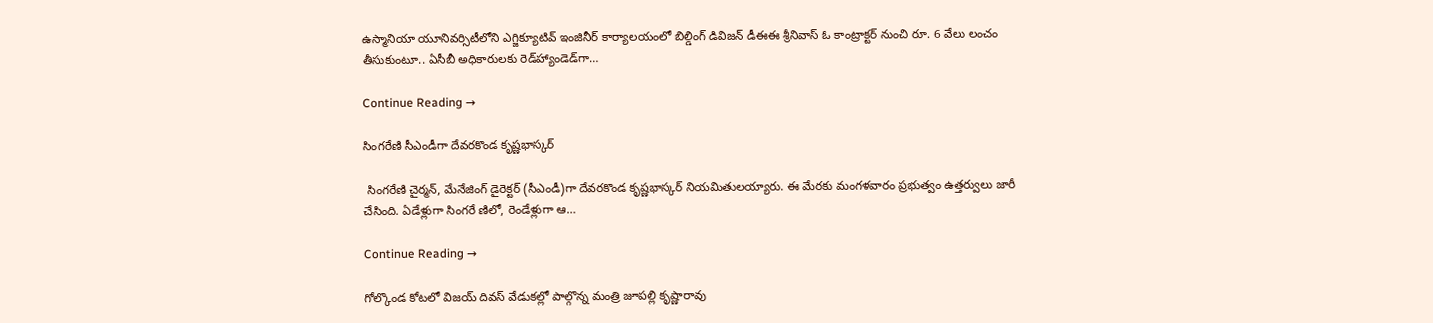ఉస్మానియా యూనివర్సిటీలోని ఎగ్జిక్యూటివ్‌ ఇంజినీర్‌ కార్యాలయంలో బిల్డింగ్‌ డివిజన్‌ డీఈఈ శ్రీనివాస్‌ ఓ కాంట్రాక్టర్‌ నుంచి రూ. 6 వేలు లంచం తీసుకుంటూ.. ఏసీబీ అధికారులకు రెడ్‌హ్యాండెడ్‌గా…

Continue Reading →

సింగరేణి సీఎండీగా దేవరకొండ కృష్ణభాస్కర్‌

 సింగరేణి చైర్మన్‌, మేనేజింగ్‌ డైరెక్టర్‌ (సీఎండీ)గా దేవరకొండ కృష్ణభాస్కర్‌ నియమితులయ్యారు. ఈ మేరకు మంగళవారం ప్రభుత్వం ఉత్తర్వులు జారీ చేసింది. ఏడేళ్లుగా సింగరే ణిలో, రెండేళ్లుగా ఆ…

Continue Reading →

గోల్కొండ కోటలో విజయ్ దివస్ వేడుకల్లో పాల్గొన్న మంత్రి జూపల్లి కృష్ణారావు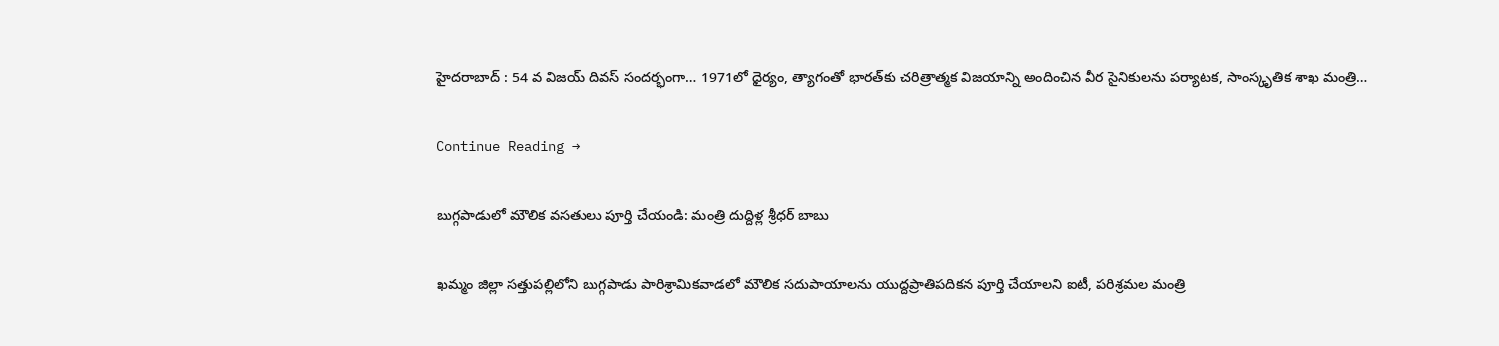హైదరాబాద్ : 54 వ విజయ్ దివస్ సందర్భంగా… 1971లో ధైర్యం, త్యాగంతో భారత్‌కు చరిత్రాత్మక విజయాన్ని అందించిన వీర సైనికులను పర్యాటక, సాంస్కృతిక శాఖ మంత్రి…

Continue Reading →

బుగ్గపాడులో మౌలిక వసతులు పూర్తి చేయండి: మంత్రి దుద్దిళ్ల శ్రీధర్ బాబు

ఖమ్మం జిల్లా సత్తుపల్లిలోని బుగ్గపాడు పారిశ్రామికవాడలో మౌలిక సదుపాయాలను యుద్దప్రాతిపదికన పూర్తి చేయాలని ఐటీ, పరిశ్రమల మంత్రి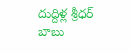దుద్దిళ్ల శ్రీధర్ బాబు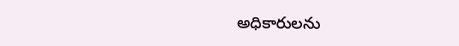అధికారులను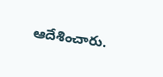ఆదేశించారు.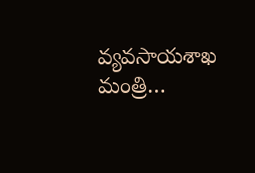వ్యవసాయశాఖ మంత్రి…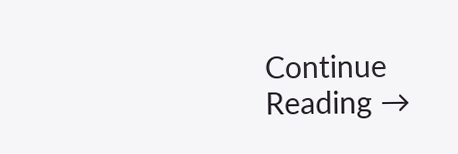Continue Reading →